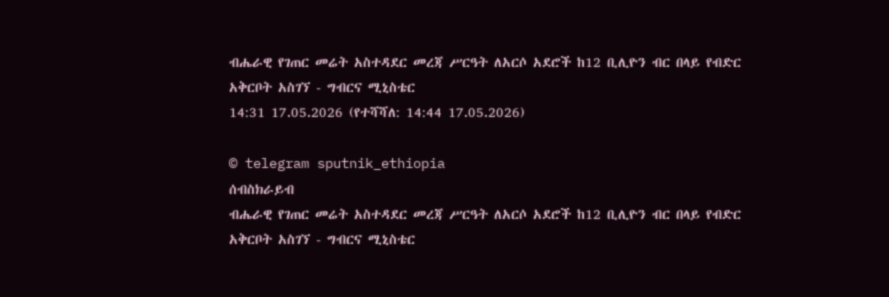ብሔራዊ የገጠር መሬት አስተዳደር መረጃ ሥርዓት ለአርሶ አደሮች ከ12 ቢሊዮን ብር በላይ የብድር አቅርቦት አስገኘ - ግብርና ሚኒስቴር
14:31 17.05.2026 (የተሻሻለ: 14:44 17.05.2026)

© telegram sputnik_ethiopia
ሰብስክራይብ
ብሔራዊ የገጠር መሬት አስተዳደር መረጃ ሥርዓት ለአርሶ አደሮች ከ12 ቢሊዮን ብር በላይ የብድር አቅርቦት አስገኘ - ግብርና ሚኒስቴር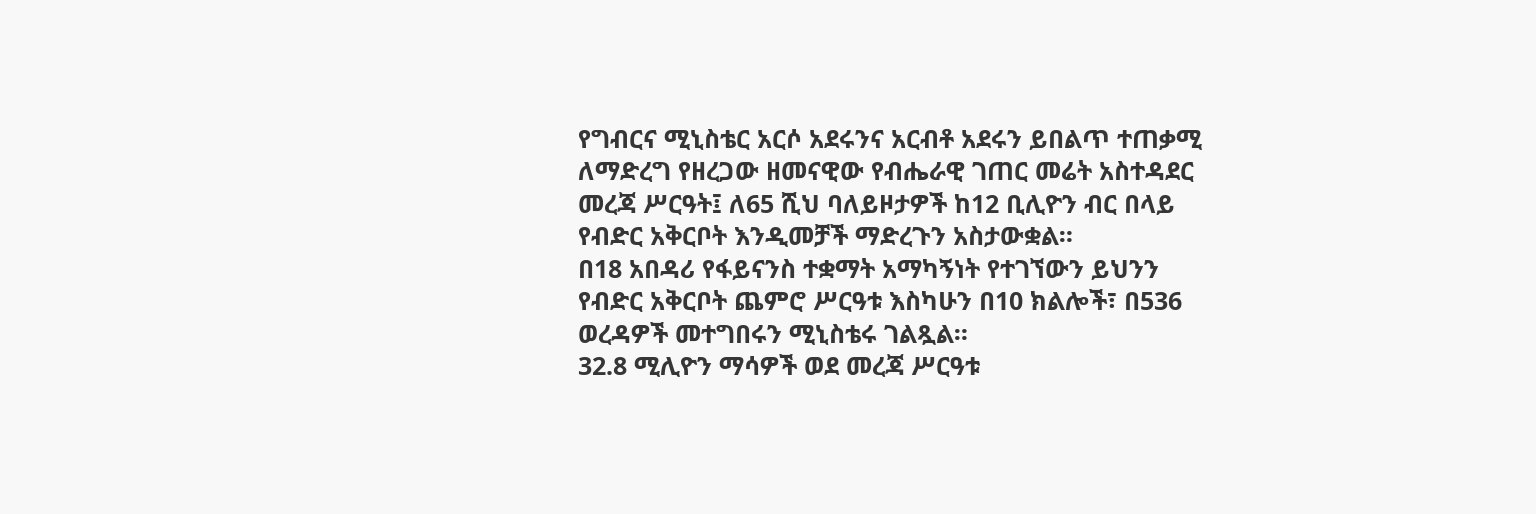የግብርና ሚኒስቴር አርሶ አደሩንና አርብቶ አደሩን ይበልጥ ተጠቃሚ ለማድረግ የዘረጋው ዘመናዊው የብሔራዊ ገጠር መሬት አስተዳደር መረጃ ሥርዓት፤ ለ65 ሺህ ባለይዞታዎች ከ12 ቢሊዮን ብር በላይ የብድር አቅርቦት እንዲመቻች ማድረጉን አስታውቋል።
በ18 አበዳሪ የፋይናንስ ተቋማት አማካኝነት የተገኘውን ይህንን የብድር አቅርቦት ጨምሮ ሥርዓቱ እስካሁን በ10 ክልሎች፣ በ536 ወረዳዎች መተግበሩን ሚኒስቴሩ ገልጿል።
32.8 ሚሊዮን ማሳዎች ወደ መረጃ ሥርዓቱ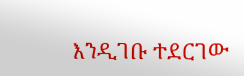እንዲገቡ ተደርገው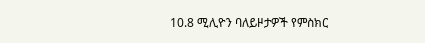10.8 ሚሊዮን ባለይዞታዎች የምስክር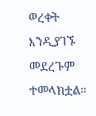ወረቀት እንዲያገኙ መደረጉም ተመላክቷል።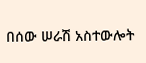በሰው ሠራሽ አስተውሎት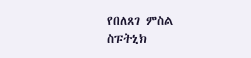የበለጸገ ምስል
ስፑትኒክ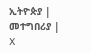ኢትዮጵያ | መተግበሪያ | X